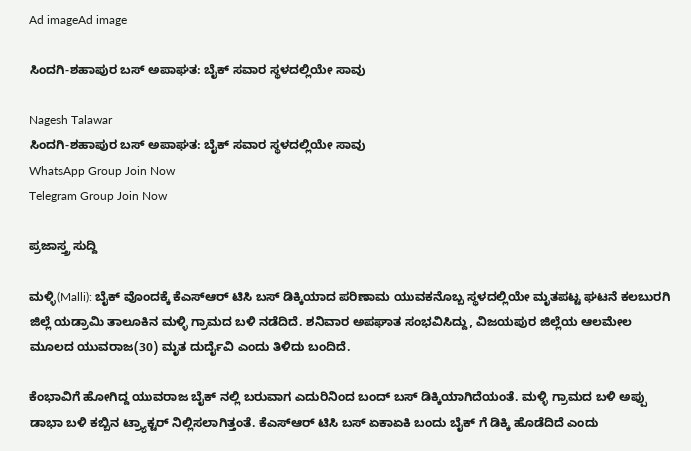Ad imageAd image

ಸಿಂದಗಿ-ಶಹಾಪುರ ಬಸ್ ಅಪಾಘತ: ಬೈಕ್ ಸವಾರ ಸ್ಥಳದಲ್ಲಿಯೇ ಸಾವು

Nagesh Talawar
ಸಿಂದಗಿ-ಶಹಾಪುರ ಬಸ್ ಅಪಾಘತ: ಬೈಕ್ ಸವಾರ ಸ್ಥಳದಲ್ಲಿಯೇ ಸಾವು
WhatsApp Group Join Now
Telegram Group Join Now

ಪ್ರಜಾಸ್ತ್ರ ಸುದ್ದಿ

ಮಳ್ಳಿ(Malli): ಬೈಕ್ ವೊಂದಕ್ಕೆ ಕೆಎಸ್ಆರ್ ಟಿಸಿ ಬಸ್ ಡಿಕ್ಕಿಯಾದ ಪರಿಣಾಮ ಯುವಕನೊಬ್ಬ ಸ್ಥಳದಲ್ಲಿಯೇ ಮೃತಪಟ್ಟ ಘಟನೆ ಕಲಬುರಗಿ ಜಿಲ್ಲೆ ಯಡ್ರಾಮಿ ತಾಲೂಕಿನ ಮಳ್ಳಿ ಗ್ರಾಮದ ಬಳಿ ನಡೆದಿದೆ. ಶನಿವಾರ ಅಪಘಾತ ಸಂಭವಿಸಿದ್ದು, ವಿಜಯಪುರ ಜಿಲ್ಲೆಯ ಆಲಮೇಲ ಮೂಲದ ಯುವರಾಜ(30) ಮೃತ ದುರ್ದೈವಿ ಎಂದು ತಿಳಿದು ಬಂದಿದೆ.

ಕೆಂಭಾವಿಗೆ ಹೋಗಿದ್ದ ಯುವರಾಜ ಬೈಕ್ ನಲ್ಲಿ ಬರುವಾಗ ಎದುರಿನಿಂದ ಬಂದ್ ಬಸ್ ಡಿಕ್ಕಿಯಾಗಿದೆಯಂತೆ. ಮಳ್ಳಿ ಗ್ರಾಮದ ಬಳಿ ಅಪ್ಪು ಡಾಭಾ ಬಳಿ ಕಬ್ಬಿನ ಟ್ರ್ಯಾಕ್ಟರ್ ನಿಲ್ಲಿಸಲಾಗಿತ್ತಂತೆ. ಕೆಎಸ್ಆರ್ ಟಿಸಿ ಬಸ್ ಏಕಾಏಕಿ ಬಂದು ಬೈಕ್ ಗೆ ಡಿಕ್ಕಿ ಹೊಡೆದಿದೆ ಎಂದು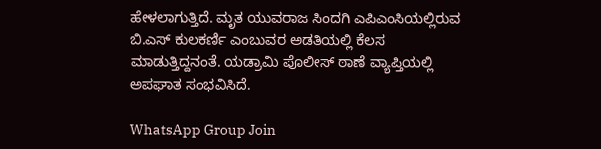ಹೇಳಲಾಗುತ್ತಿದೆ. ಮೃತ ಯುವರಾಜ ಸಿಂದಗಿ ಎಪಿಎಂಸಿಯಲ್ಲಿರುವ ಬಿ.ಎಸ್ ಕುಲಕರ್ಣಿ ಎಂಬುವರ ಅಡತಿಯಲ್ಲಿ ಕೆಲಸ ಮಾಡುತ್ತಿದ್ದನಂತೆ. ಯಡ್ರಾಮಿ ಪೊಲೀಸ್ ಠಾಣೆ ವ್ಯಾಪ್ತಿಯಲ್ಲಿ ಅಪಘಾತ ಸಂಭವಿಸಿದೆ.

WhatsApp Group Join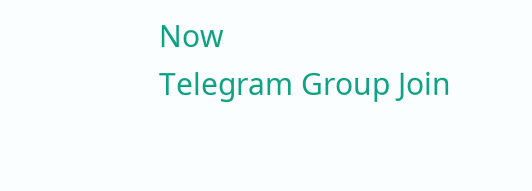Now
Telegram Group Join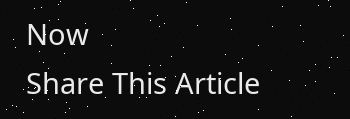Now
Share This Article